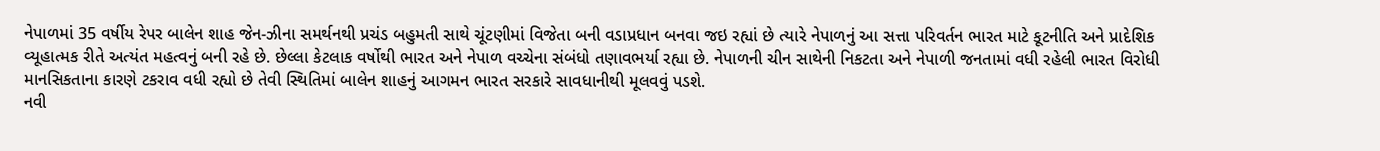નેપાળમાં 35 વર્ષીય રેપર બાલેન શાહ જેન-ઝીના સમર્થનથી પ્રચંડ બહુમતી સાથે ચૂંટણીમાં વિજેતા બની વડાપ્રધાન બનવા જઇ રહ્યાં છે ત્યારે નેપાળનું આ સત્તા પરિવર્તન ભારત માટે કૂટનીતિ અને પ્રાદેશિક વ્યૂહાત્મક રીતે અત્યંત મહત્વનું બની રહે છે. છેલ્લા કેટલાક વર્ષોથી ભારત અને નેપાળ વચ્ચેના સંબંધો તણાવભર્યા રહ્યા છે. નેપાળની ચીન સાથેની નિકટતા અને નેપાળી જનતામાં વધી રહેલી ભારત વિરોધી માનસિકતાના કારણે ટકરાવ વધી રહ્યો છે તેવી સ્થિતિમાં બાલેન શાહનું આગમન ભારત સરકારે સાવધાનીથી મૂલવવું પડશે.
નવી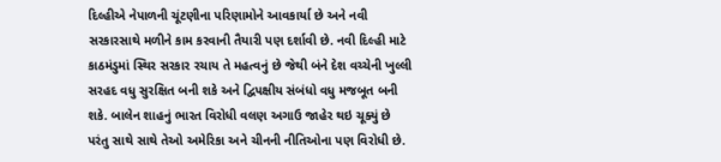દિલ્હીએ નેપાળની ચૂંટણીના પરિણામોને આવકાર્યા છે અને નવી સરકારસાથે મળીને કામ કરવાની તૈયારી પણ દર્શાવી છે. નવી દિલ્હી માટે કાઠમંડુમાં સ્થિર સરકાર રચાય તે મહત્વનું છે જેથી બંને દેશ વચ્ચેની ખુલ્લી સરહદ વધુ સુરક્ષિત બની શકે અને દ્વિપક્ષીય સંબંધો વધુ મજબૂત બની શકે. બાલેન શાહનું ભારત વિરોધી વલણ અગાઉ જાહેર થઇ ચૂક્યું છે પરંતુ સાથે સાથે તેઓ અમેરિકા અને ચીનની નીતિઓના પણ વિરોધી છે.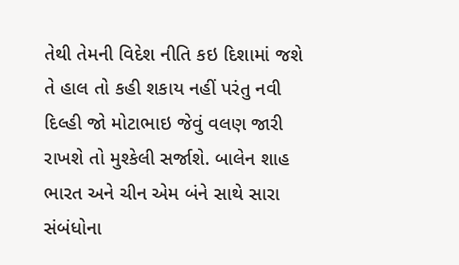તેથી તેમની વિદેશ નીતિ કઇ દિશામાં જશે તે હાલ તો કહી શકાય નહીં પરંતુ નવી દિલ્હી જો મોટાભાઇ જેવું વલણ જારી રાખશે તો મુશ્કેલી સર્જાશે. બાલેન શાહ ભારત અને ચીન એમ બંને સાથે સારા સંબંધોના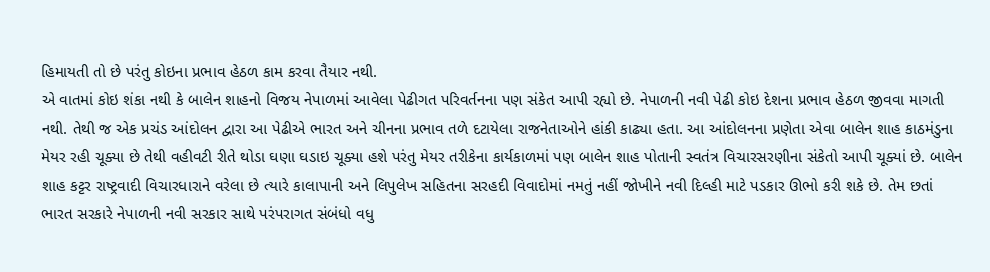હિમાયતી તો છે પરંતુ કોઇના પ્રભાવ હેઠળ કામ કરવા તૈયાર નથી.
એ વાતમાં કોઇ શંકા નથી કે બાલેન શાહનો વિજય નેપાળમાં આવેલા પેઢીગત પરિવર્તનના પણ સંકેત આપી રહ્યો છે. નેપાળની નવી પેઢી કોઇ દેશના પ્રભાવ હેઠળ જીવવા માગતી નથી. તેથી જ એક પ્રચંડ આંદોલન દ્વારા આ પેઢીએ ભારત અને ચીનના પ્રભાવ તળે દટાયેલા રાજનેતાઓને હાંકી કાઢ્યા હતા. આ આંદોલનના પ્રણેતા એવા બાલેન શાહ કાઠમંડુના મેયર રહી ચૂક્યા છે તેથી વહીવટી રીતે થોડા ઘણા ઘડાઇ ચૂક્યા હશે પરંતુ મેયર તરીકેના કાર્યકાળમાં પણ બાલેન શાહ પોતાની સ્વતંત્ર વિચારસરણીના સંકેતો આપી ચૂક્યાં છે. બાલેન શાહ કટ્ટર રાષ્ટ્રવાદી વિચારધારાને વરેલા છે ત્યારે કાલાપાની અને લિપુલેખ સહિતના સરહદી વિવાદોમાં નમતું નહીં જોખીને નવી દિલ્હી માટે પડકાર ઊભો કરી શકે છે. તેમ છતાં ભારત સરકારે નેપાળની નવી સરકાર સાથે પરંપરાગત સંબંધો વધુ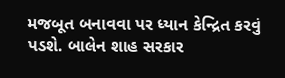મજબૂત બનાવવા પર ધ્યાન કેન્દ્રિત કરવું પડશે. બાલેન શાહ સરકાર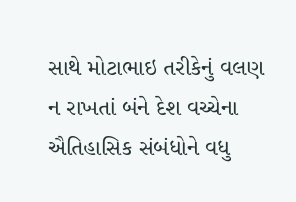સાથે મોટાભાઇ તરીકેનું વલણ ન રાખતાં બંને દેશ વચ્ચેના ઐતિહાસિક સંબંધોને વધુ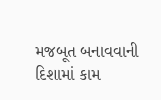મજબૂત બનાવવાની દિશામાં કામ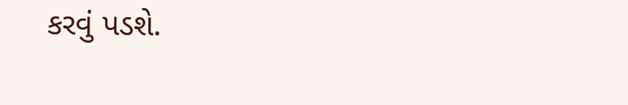કરવું પડશે.